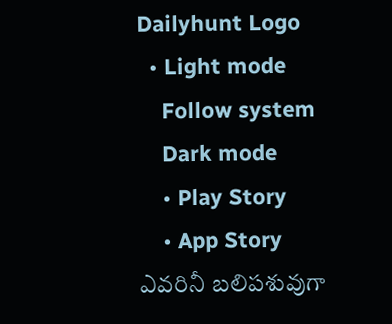Dailyhunt Logo
  • Light mode
    Follow system
    Dark mode
    • Play Story
    • App Story
ఎవరినీ బలిపశువుగా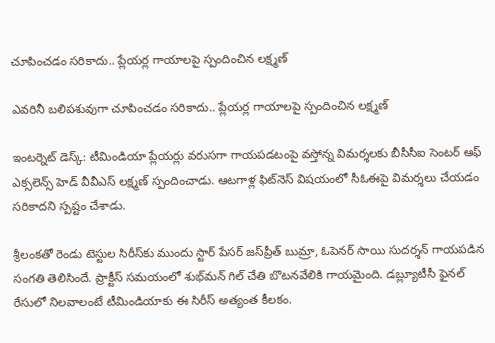చూపించడం సరికాదు.. ప్లేయర్ల గాయాలపై స్పందించిన లక్ష్మణ్

ఎవరినీ బలిపశువుగా చూపించడం సరికాదు.. ప్లేయర్ల గాయాలపై స్పందించిన లక్ష్మణ్

ఇంటర్నెట్ డెస్క్: టీమిండియా ప్లేయర్లు వరుసగా గాయపడటంపై వస్తోన్న విమర్శలకు బీసీసీఐ సెంటర్ ఆఫ్ ఎక్సలెన్స్ హెడ్ వీవీఎస్ లక్ష్మణ్ స్పందించాడు. ఆటగాళ్ల ఫిట్‌నెస్ విషయంలో సీఓఈపై విమర్శలు చేయడం సరికాదని స్పష్టం చేశాడు.

శ్రీలంకతో రెండు టెస్టుల సిరీస్‌కు ముందు స్టార్ పేసర్ జస్‌ప్రీత్ బుమ్రా, ఓపెనర్ సాయి సుదర్శన్ గాయపడిన సంగతి తెలిసిందే. ప్రాక్టీస్ సమయంలో శుభ్‌మన్ గిల్ చేతి బొటనవేలికి గాయమైంది. డబ్ల్యూటీసీ ఫైనల్ రేసులో నిలవాలంటే టీమిండియాకు ఈ సిరీస్ అత్యంత కీలకం.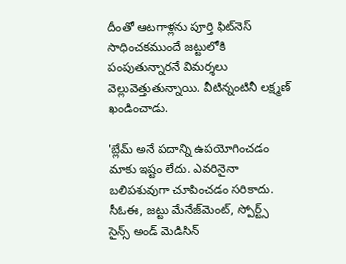దీంతో ఆటగాళ్లను పూర్తి ఫిట్‌నెస్ సాధించకముందే జట్టులోకి పంపుతున్నారనే విమర్శలు వెల్లువెత్తుతున్నాయి. వీటిన్నంటినీ లక్ష్మణ్ ఖండించాడు.

'బ్లేమ్‌ అనే పదాన్ని ఉపయోగించడం మాకు ఇష్టం లేదు. ఎవరినైనా బలిపశువుగా చూపించడం సరికాదు. సీఓఈ, జట్టు మేనేజ్‌మెంట్‌, స్పోర్ట్స్‌ సైన్స్‌ అండ్‌ మెడిసిన్‌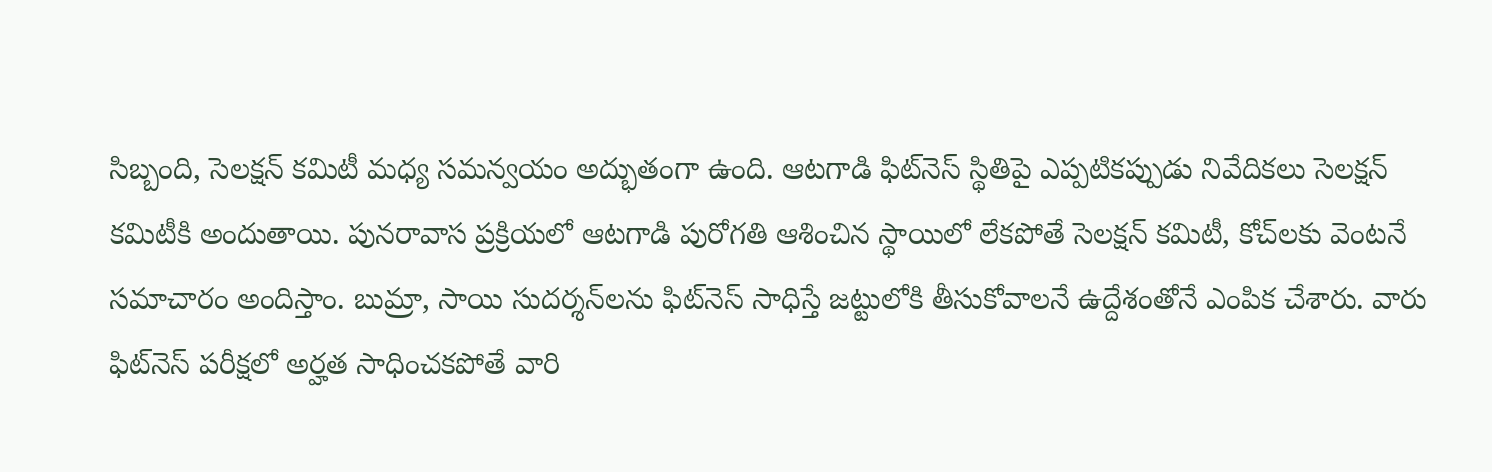సిబ్బంది, సెలక్షన్‌ కమిటీ మధ్య సమన్వయం అద్భుతంగా ఉంది. ఆటగాడి ఫిట్‌నెస్‌ స్థితిపై ఎప్పటికప్పుడు నివేదికలు సెలక్షన్‌ కమిటీకి అందుతాయి. పునరావాస ప్రక్రియలో ఆటగాడి పురోగతి ఆశించిన స్థాయిలో లేకపోతే సెలక్షన్‌ కమిటీ, కోచ్‌లకు వెంటనే సమాచారం అందిస్తాం. బుమ్రా, సాయి సుదర్శన్‌లను ఫిట్‌నెస్‌ సాధిస్తే జట్టులోకి తీసుకోవాలనే ఉద్దేశంతోనే ఎంపిక చేశారు. వారు ఫిట్‌నెస్‌ పరీక్షలో అర్హత సాధించకపోతే వారి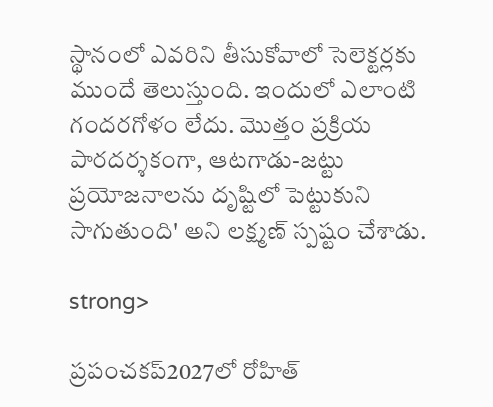స్థానంలో ఎవరిని తీసుకోవాలో సెలెక్టర్లకు ముందే తెలుస్తుంది. ఇందులో ఎలాంటి గందరగోళం లేదు. మొత్తం ప్రక్రియ పారదర్శకంగా, ఆటగాడు-జట్టు ప్రయోజనాలను దృష్టిలో పెట్టుకుని సాగుతుంది' అని లక్ష్మణ్‌ స్పష్టం చేశాడు.

strong>

ప్రపంచకప్‌2027లో రోహిత్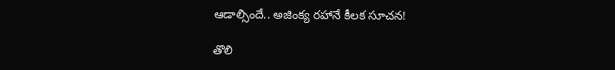ఆడాల్సిందే.. అజింక్య రహానే కీలక సూచన!

తొలి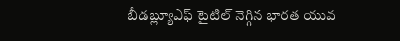బీడబ్ల్యూఎఫ్‌ టైటిల్‌ నెగ్గిన భారత యువ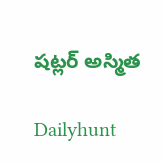షట్లర్ అస్మిత

Dailyhunt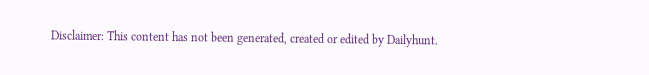Disclaimer: This content has not been generated, created or edited by Dailyhunt.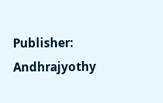Publisher: Andhrajyothy